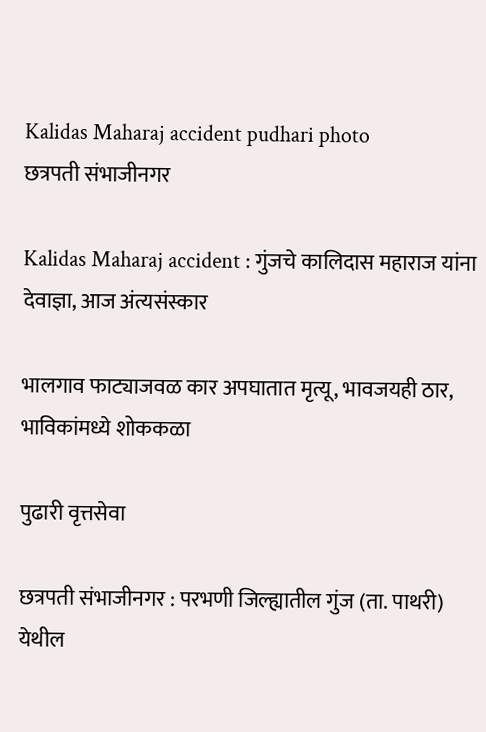Kalidas Maharaj accident pudhari photo
छत्रपती संभाजीनगर

Kalidas Maharaj accident : गुंजचे कालिदास महाराज यांना देवाज्ञा, आज अंत्यसंस्कार

भालगाव फाट्याजवळ कार अपघातात मृत्यू, भावजयही ठार, भाविकांमध्ये शोककळा

पुढारी वृत्तसेवा

छत्रपती संभाजीनगर : परभणी जिल्ह्यातील गुंज (ता. पाथरी) येथील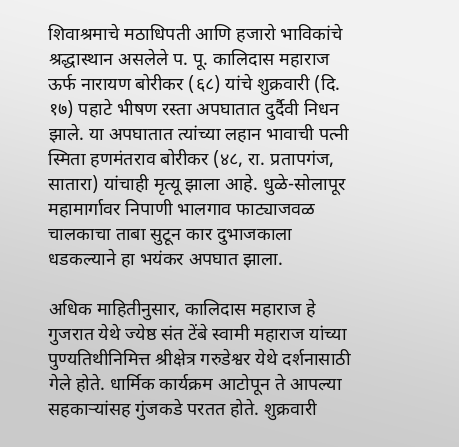शिवाश्रमाचे मठाधिपती आणि हजारो भाविकांचे श्रद्धास्थान असलेले प. पू. कालिदास महाराज ऊर्फ नारायण बोरीकर (६८) यांचे शुक्रवारी (दि. १७) पहाटे भीषण रस्ता अपघातात दुर्दैवी निधन झाले. या अपघातात त्यांच्या लहान भावाची पत्नी स्मिता हणमंतराव बोरीकर (४८, रा. प्रतापगंज, सातारा) यांचाही मृत्यू झाला आहे. धुळे-सोलापूर महामार्गावर निपाणी भालगाव फाट्याजवळ चालकाचा ताबा सुटून कार दुभाजकाला धडकल्याने हा भयंकर अपघात झाला.

अधिक माहितीनुसार, कालिदास महाराज हे गुजरात येथे ज्येष्ठ संत टेंबे स्वामी महाराज यांच्या पुण्यतिथीनिमित्त श्रीक्षेत्र गरुडेश्वर येथे दर्शनासाठी गेले होते. धार्मिक कार्यक्रम आटोपून ते आपल्या सहकाऱ्यांसह गुंजकडे परतत होते. शुक्रवारी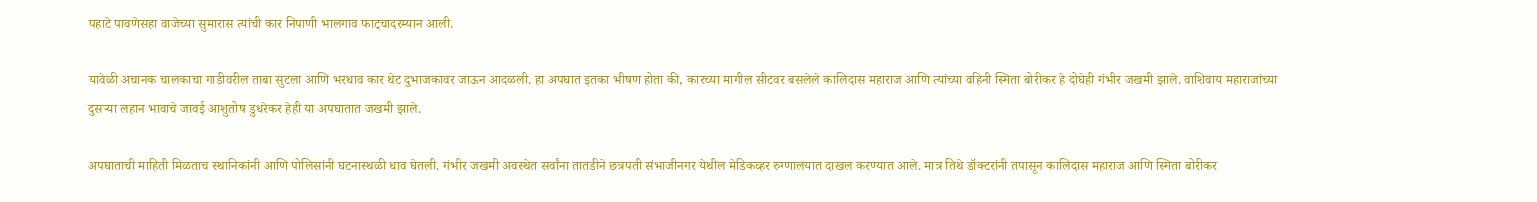पहाटे पावणेसहा वाजेच्या सुमारास त्यांची कार निपाणी भालगाव फाट्चादरम्यान आली.

यावेळी अचानक चालकाचा गाडीवरील ताबा सुटला आणि भरधाव कार थेट दुभाजकावर जाऊन आदळली. हा अपघात इतका भीषण होता की, कारच्या मागील सीटवर बसलेले कालिदास महाराज आणि त्यांच्या वहिनी स्मिता बोरीकर हे दोघेही गंभीर जखमी झाले. वाशिवाय महाराजांच्या दुसऱ्या लहान भावाचे जावई आशुतोष डुधरेकर हेही या अपघातात जखमी झाले.

अपघाताची माहिती मिळताच स्थानिकांनी आणि पोलिसांनी घटनास्थळी धाव घेतली. गंभीर जखमी अवस्थेत सर्वांना तातडीने छत्रपती संभाजीनगर येथील मेडिकव्हर रुग्णालयात दाखल करण्यात आले. मात्र तिथे डॉक्टरांनी तपासून कालिदास महाराज आणि स्मिता बोरीकर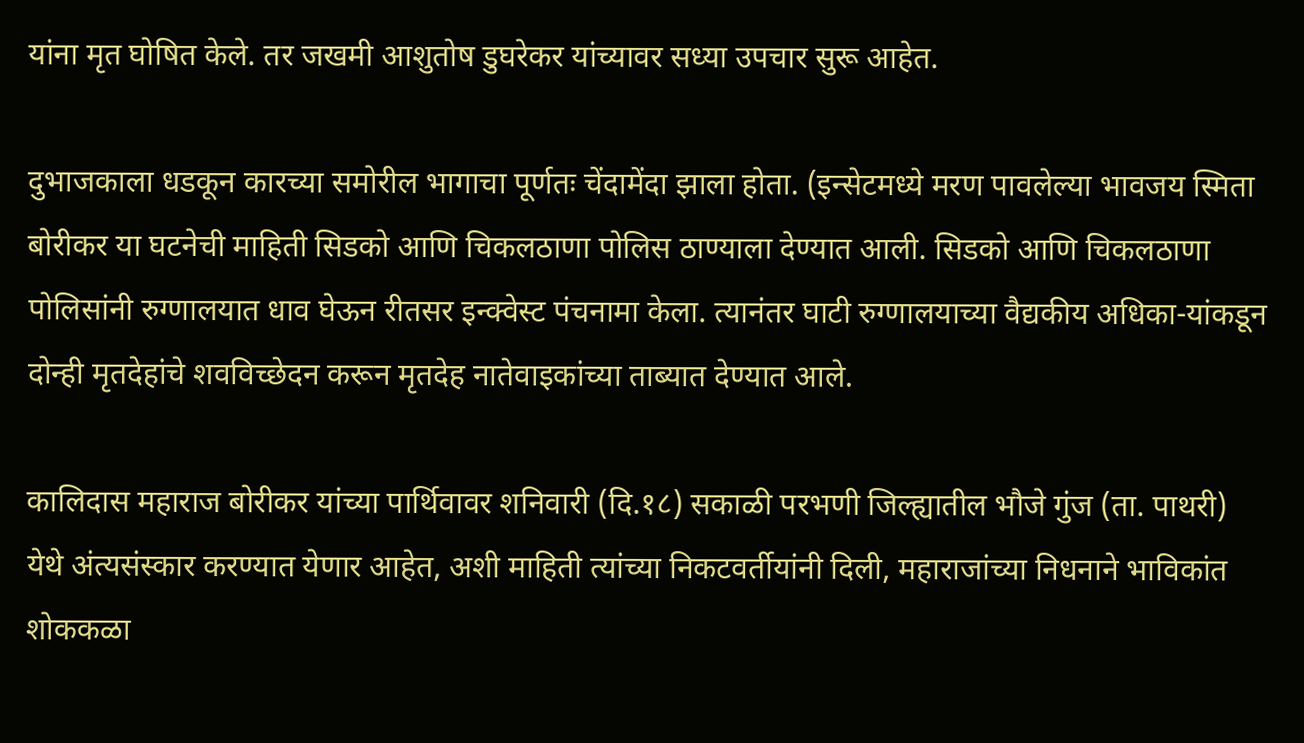यांना मृत घोषित केले. तर जखमी आशुतोष डुघरेकर यांच्यावर सध्या उपचार सुरू आहेत.

दुभाजकाला धडकून कारच्या समोरील भागाचा पूर्णतः चेंदामेंदा झाला होता. (इन्सेटमध्ये मरण पावलेल्या भावजय स्मिता बोरीकर या घटनेची माहिती सिडको आणि चिकलठाणा पोलिस ठाण्याला देण्यात आली. सिडको आणि चिकलठाणा पोलिसांनी रुग्णालयात धाव घेऊन रीतसर इन्क्वेस्ट पंचनामा केला. त्यानंतर घाटी रुग्णालयाच्या वैद्यकीय अधिका-यांकडून दोन्ही मृतदेहांचे शवविच्छेदन करून मृतदेह नातेवाइ‌कांच्या ताब्यात देण्यात आले.

कालिदास महाराज बोरीकर यांच्या पार्थिवावर शनिवारी (दि.१८) सकाळी परभणी जिल्ह्यातील भौजे गुंज (ता. पाथरी) येथे अंत्यसंस्कार करण्यात येणार आहेत, अशी माहिती त्यांच्या निकटवर्तीयांनी दिली, महाराजांच्या निधनाने भाविकांत शोककळा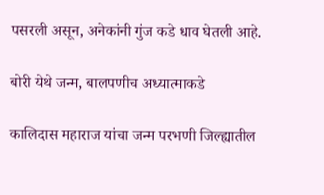पसरली असून, अनेकांनी गुंज कडे धाव घेतली आहे.

बोरी येथे जन्म, बालपणीच अध्यात्माकडे

कालिदास महाराज यांचा जन्म परभणी जिल्ह्यातील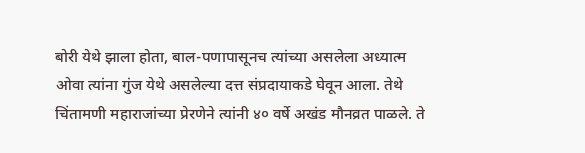बोरी येथे झाला होता, बाल-पणापासूनच त्यांच्या असलेला अध्यात्म ओवा त्यांना गुंज येथे असलेल्या दत्त संप्रदायाकडे घेवून आला. तेथे चिंतामणी महाराजांच्या प्रेरणेने त्यांनी ४० वर्षे अखंड मौनव्रत पाळले. ते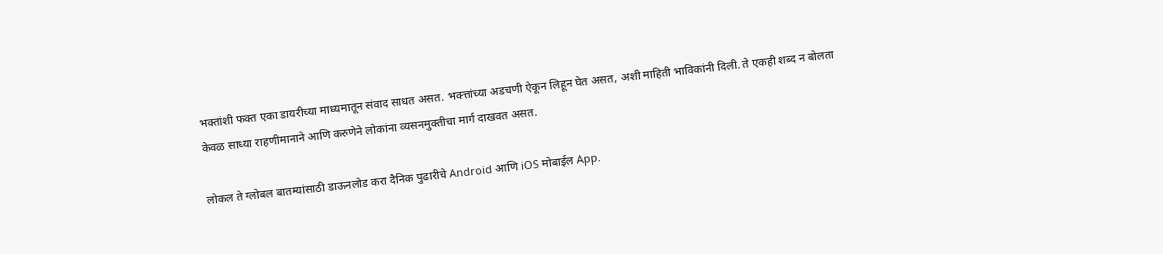भक्तांशी फक्त एका डायरीच्या माध्यमातून संवाद साधत असत. भक्त्तांच्या अडचणी ऐकून लिहून घेत असत, अशी माहिती भाविकांनी दिली. ते एकही शब्द न बोलता केवळ साध्या राहणीमानाने आणि करुणेने लोकांना व्यसनमुक्तीचा मार्ग दाखवत असत.

लोकल ते ग्लोबल बातम्यांसाठी डाऊनलोड करा दैनिक पुढारीचे Android आणि iOS मोबाईल App.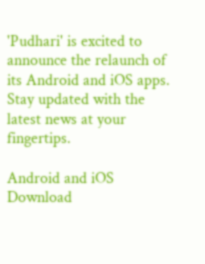'Pudhari' is excited to announce the relaunch of its Android and iOS apps. Stay updated with the latest news at your fingertips.

Android and iOS Download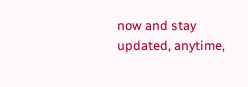now and stay updated, anytime,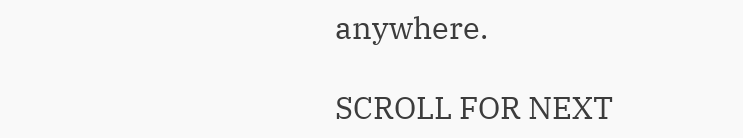anywhere.

SCROLL FOR NEXT